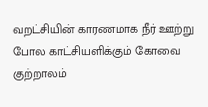வறட்சியின் காரணமாக நீர் ஊற்று போல காட்சியளிக்கும் கோவை குற்றாலம்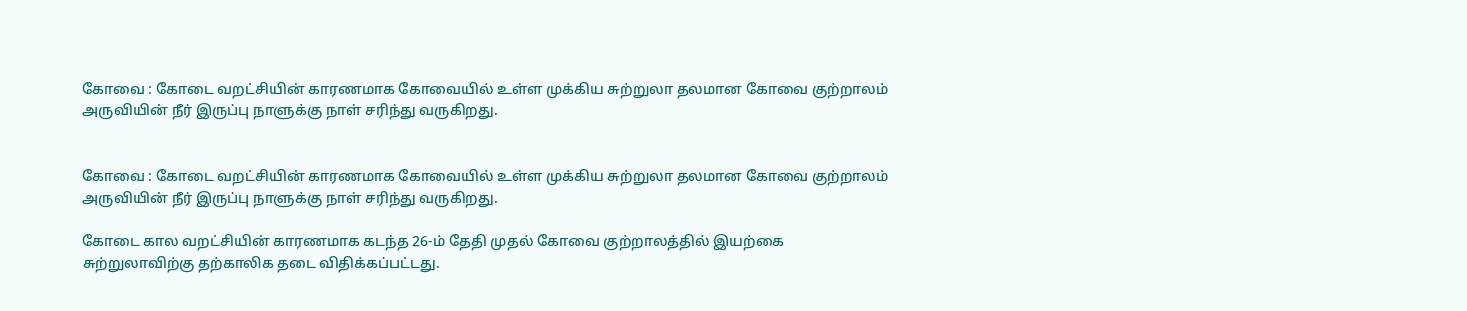கோவை : கோடை வறட்சியின் காரணமாக கோவையில் உள்ள முக்கிய சுற்றுலா தலமான கோவை குற்றாலம் அருவியின் நீர் இருப்பு நாளுக்கு நாள் சரிந்து வருகிறது.


கோவை : கோடை வறட்சியின் காரணமாக கோவையில் உள்ள முக்கிய சுற்றுலா தலமான கோவை குற்றாலம் அருவியின் நீர் இருப்பு நாளுக்கு நாள் சரிந்து வருகிறது.

கோடை கால வறட்சியின் காரணமாக கடந்த 26-ம் தேதி முதல் கோவை குற்றாலத்தில் இயற்கை சுற்றுலாவிற்கு தற்காலிக தடை விதிக்கப்பட்டது.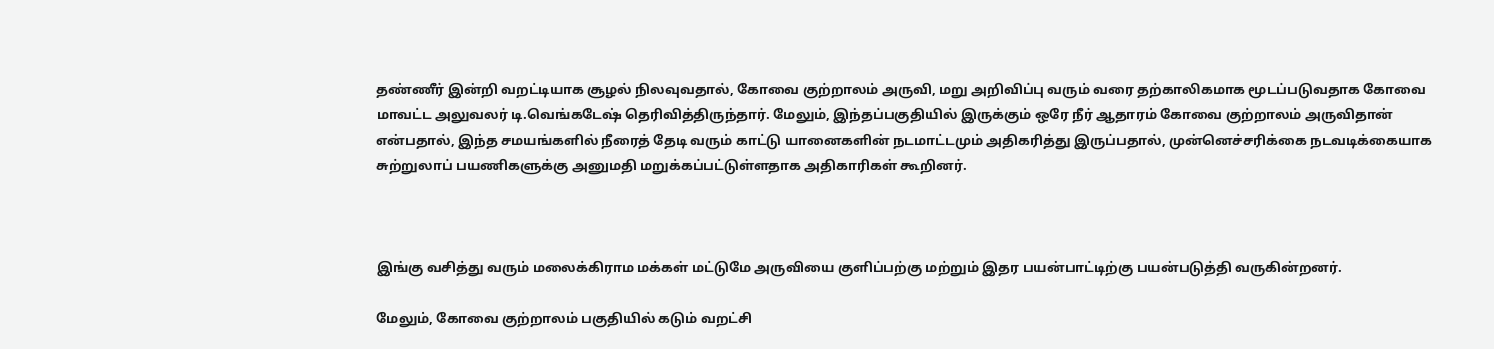தண்ணீர் இன்றி வறட்டியாக சூழல் நிலவுவதால், கோவை குற்றாலம் அருவி, மறு அறிவிப்பு வரும் வரை தற்காலிகமாக மூடப்படுவதாக கோவை மாவட்ட அலுவலர் டி.வெங்கடேஷ் தெரிவித்திருந்தார். மேலும், இந்தப்பகுதியில் இருக்கும் ஒரே நீர் ஆதாரம் கோவை குற்றாலம் அருவிதான் என்பதால், இந்த சமயங்களில் நீரைத் தேடி வரும் காட்டு யானைகளின் நடமாட்டமும் அதிகரித்து இருப்பதால், முன்னெச்சரிக்கை நடவடிக்கையாக சுற்றுலாப் பயணிகளுக்கு அனுமதி மறுக்கப்பட்டுள்ளதாக அதிகாரிகள் கூறினர்.



இங்கு வசித்து வரும் மலைக்கிராம மக்கள் மட்டுமே அருவியை குளிப்பற்கு மற்றும் இதர பயன்பாட்டிற்கு பயன்படுத்தி வருகின்றனர்.

மேலும், கோவை குற்றாலம் பகுதியில் கடும் வறட்சி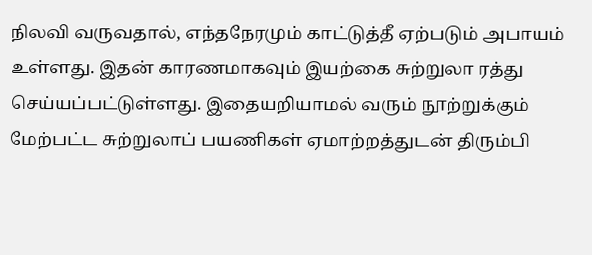நிலவி வருவதால், எந்தநேரமும் காட்டுத்தீ ஏற்படும் அபாயம் உள்ளது. இதன் காரணமாகவும் இயற்கை சுற்றுலா ரத்து செய்யப்பட்டுள்ளது. இதையறியாமல் வரும் நூற்றுக்கும் மேற்பட்ட சுற்றுலாப் பயணிகள் ஏமாற்றத்துடன் திரும்பி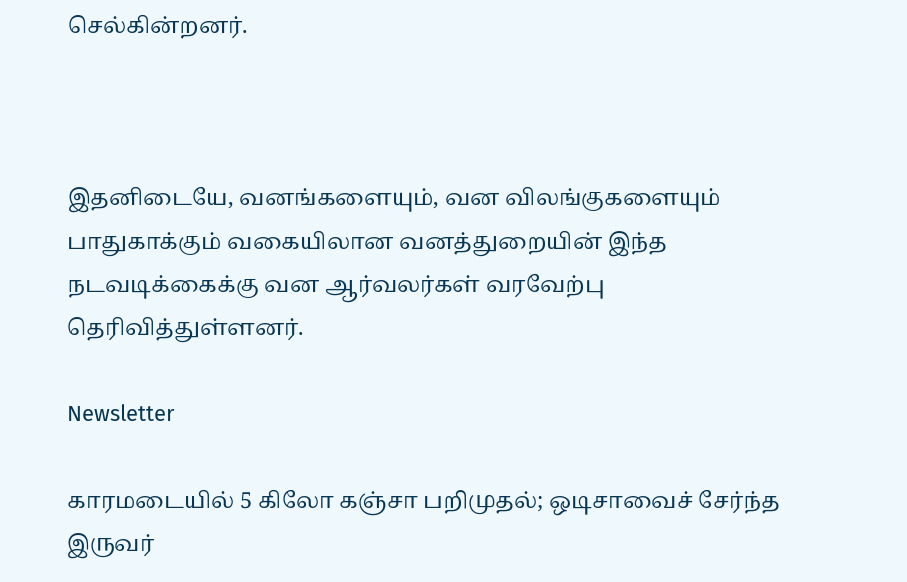செல்கின்றனர்.



இதனிடையே, வனங்களையும், வன விலங்குகளையும் பாதுகாக்கும் வகையிலான வனத்துறையின் இந்த நடவடிக்கைக்கு வன ஆர்வலர்கள் வரவேற்பு தெரிவித்துள்ளனர்.

Newsletter

காரமடையில் 5 கிலோ கஞ்சா பறிமுதல்; ஒடிசாவைச் சேர்ந்த இருவர்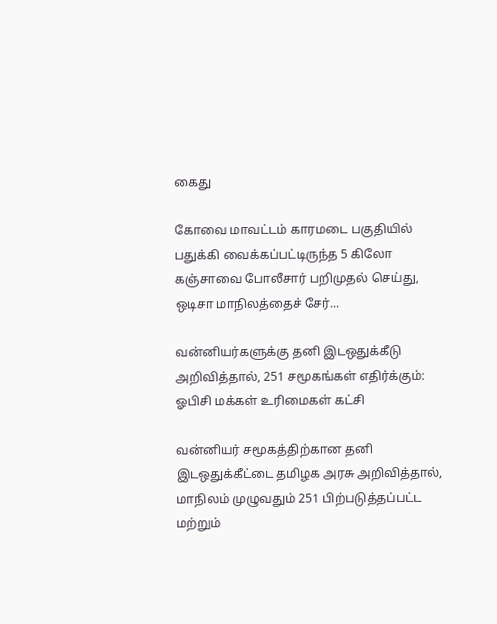கைது

கோவை மாவட்டம் காரமடை பகுதியில் பதுக்கி வைக்கப்பட்டிருந்த 5 கிலோ கஞ்சாவை போலீசார் பறிமுதல் செய்து, ஒடிசா மாநிலத்தைச் சேர்...

வன்னியர்களுக்கு தனி இடஒதுக்கீடு அறிவித்தால், 251 சமூகங்கள் எதிர்க்கும்: ஓபிசி மக்கள் உரிமைகள் கட்சி

வன்னியர் சமூகத்திற்கான தனி இடஒதுக்கீட்டை தமிழக அரசு அறிவித்தால், மாநிலம் முழுவதும் 251 பிற்படுத்தப்பட்ட மற்றும்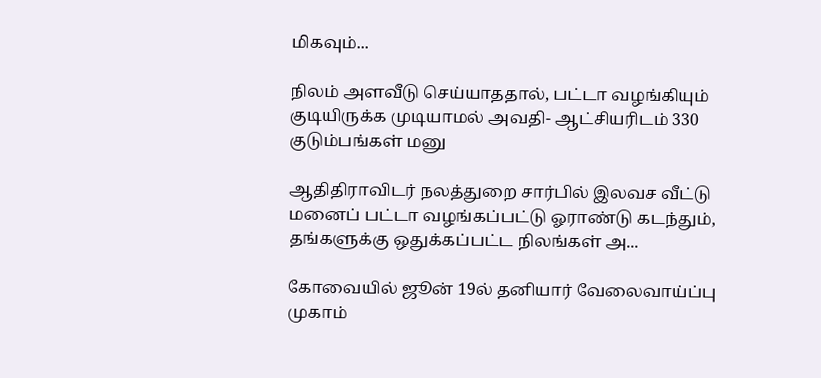மிகவும்...

நிலம் அளவீடு செய்யாததால், பட்டா வழங்கியும் குடியிருக்க முடியாமல் அவதி- ஆட்சியரிடம் 330 குடும்பங்கள் மனு

ஆதிதிராவிடர் நலத்துறை சார்பில் இலவச வீட்டு மனைப் பட்டா வழங்கப்பட்டு ஓராண்டு கடந்தும், தங்களுக்கு ஒதுக்கப்பட்ட நிலங்கள் அ...

கோவையில் ஜூன் 19ல் தனியார் வேலைவாய்ப்பு முகாம்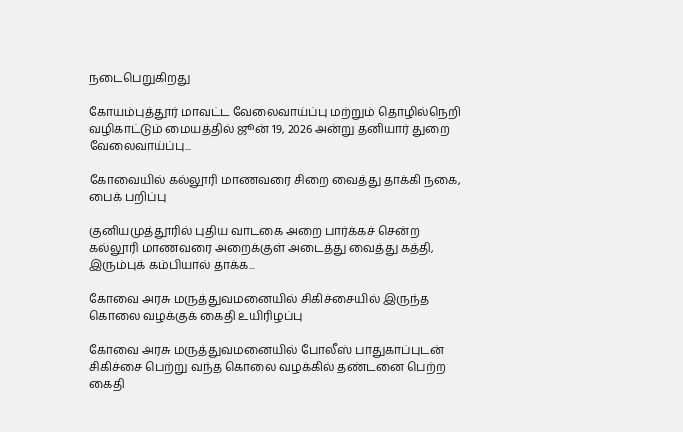நடைபெறுகிறது

கோயம்புத்தூர் மாவட்ட வேலைவாய்ப்பு மற்றும் தொழில்நெறி வழிகாட்டும் மையத்தில் ஜூன் 19, 2026 அன்று தனியார் துறை வேலைவாய்ப்பு...

கோவையில் கல்லூரி மாணவரை சிறை வைத்து தாக்கி நகை, பைக் பறிப்பு

குனியமுத்தூரில் புதிய வாடகை அறை பார்க்கச் சென்ற கல்லூரி மாணவரை அறைக்குள் அடைத்து வைத்து கத்தி, இரும்புக் கம்பியால் தாக்க...

கோவை அரசு மருத்துவமனையில் சிகிச்சையில் இருந்த கொலை வழக்குக் கைதி உயிரிழப்பு

கோவை அரசு மருத்துவமனையில் போலீஸ் பாதுகாப்புடன் சிகிச்சை பெற்று வந்த கொலை வழக்கில் தண்டனை பெற்ற கைதி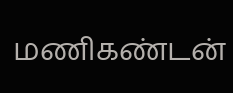மணிகண்டன்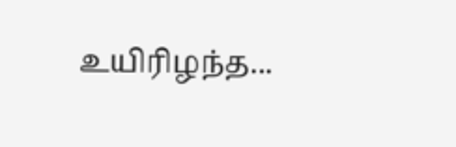உயிரிழந்த...